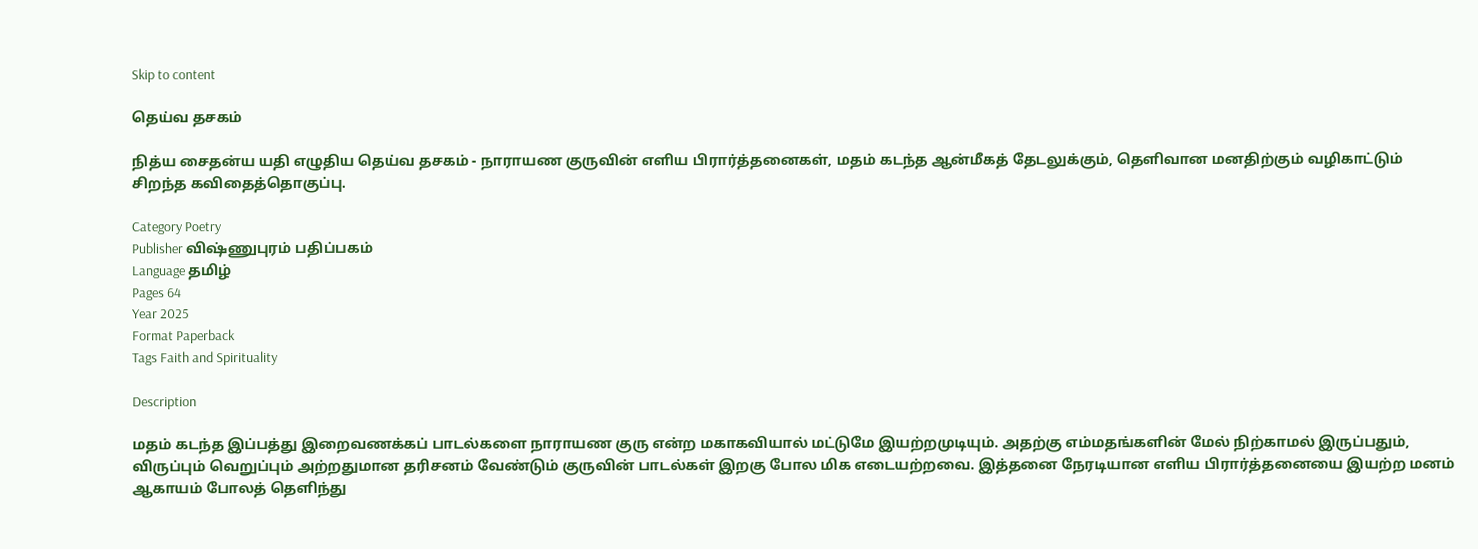Skip to content

தெய்வ தசகம்

நித்ய சைதன்ய யதி எழுதிய தெய்வ தசகம் - நாராயண குருவின் எளிய பிரார்த்தனைகள், மதம் கடந்த ஆன்மீகத் தேடலுக்கும், தெளிவான மனதிற்கும் வழிகாட்டும் சிறந்த கவிதைத்தொகுப்பு.

Category Poetry
Publisher விஷ்ணுபுரம் பதிப்பகம்
Language தமிழ்
Pages 64
Year 2025
Format Paperback
Tags Faith and Spirituality

Description

மதம் கடந்த இப்பத்து இறைவணக்கப் பாடல்களை நாராயண குரு என்ற மகாகவியால் மட்டுமே இயற்றமுடியும். அதற்கு எம்மதங்களின் மேல் நிற்காமல் இருப்பதும், விருப்பும் வெறுப்பும் அற்றதுமான தரிசனம் வேண்டும் குருவின் பாடல்கள் இறகு போல மிக எடையற்றவை. இத்தனை நேரடியான எளிய பிரார்த்தனையை இயற்ற மனம் ஆகாயம் போலத் தெளிந்து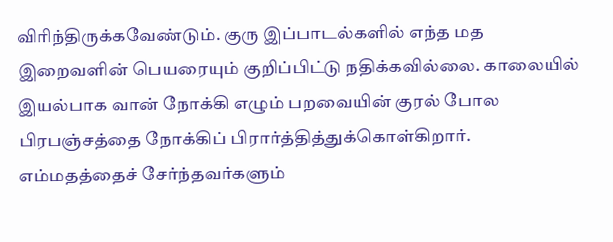விரிந்திருக்கவேண்டும். குரு இப்பாடல்களில் எந்த மத இறைவளின் பெயரையும் குறிப்பிட்டு நதிக்கவில்லை. காலையில் இயல்பாக வான் நோக்கி எழும் பறவையின் குரல் போல பிரபஞ்சத்தை நோக்கிப் பிரார்த்தித்துக்கொள்கிறார். எம்மதத்தைச் சேர்ந்தவர்களும்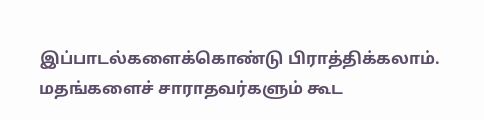இப்பாடல்களைக்கொண்டு பிராத்திக்கலாம். மதங்களைச் சாராதவர்களும் கூட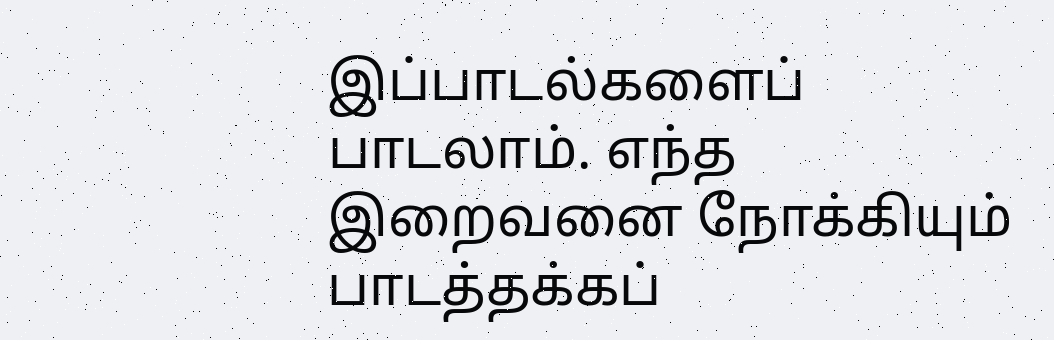இப்பாடல்களைப் பாடலாம். எந்த இறைவனை நோக்கியும் பாடத்தக்கப்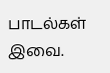பாடல்கள் இவை.